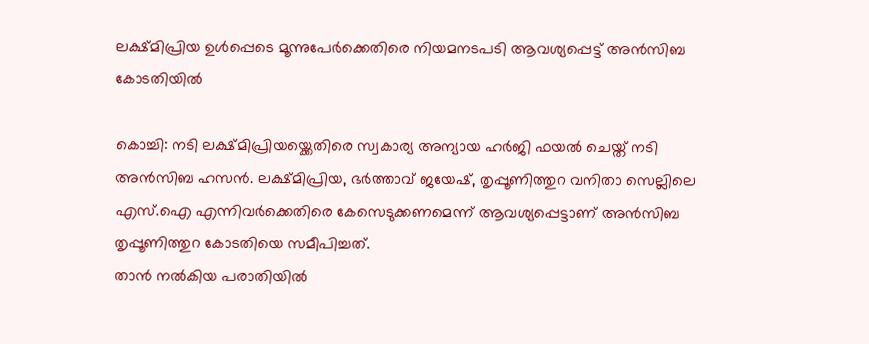ലക്ഷ്മിപ്രിയ ഉൾപ്പെടെ മൂന്നുപേർക്കെതിരെ നിയമനടപടി ആവശ്യപ്പെട്ട് അൻസിബ കോടതിയിൽ

കൊച്ചി: നടി ലക്ഷ്മിപ്രിയയ്ക്കെതിരെ സ്വകാര്യ അന്യായ ഹർജി ഫയൽ ചെയ്ത് നടി അൻസിബ ഹസൻ. ലക്ഷ്മിപ്രിയ, ഭർത്താവ് ജയേഷ്, തൃപ്പൂണിത്തുറ വനിതാ സെല്ലിലെ എസ്.ഐ എന്നിവർക്കെതിരെ കേസെടുക്കണമെന്ന് ആവശ്യപ്പെട്ടാണ് അൻസിബ തൃപ്പൂണിത്തുറ കോടതിയെ സമീപിച്ചത്.
താൻ നൽകിയ പരാതിയിൽ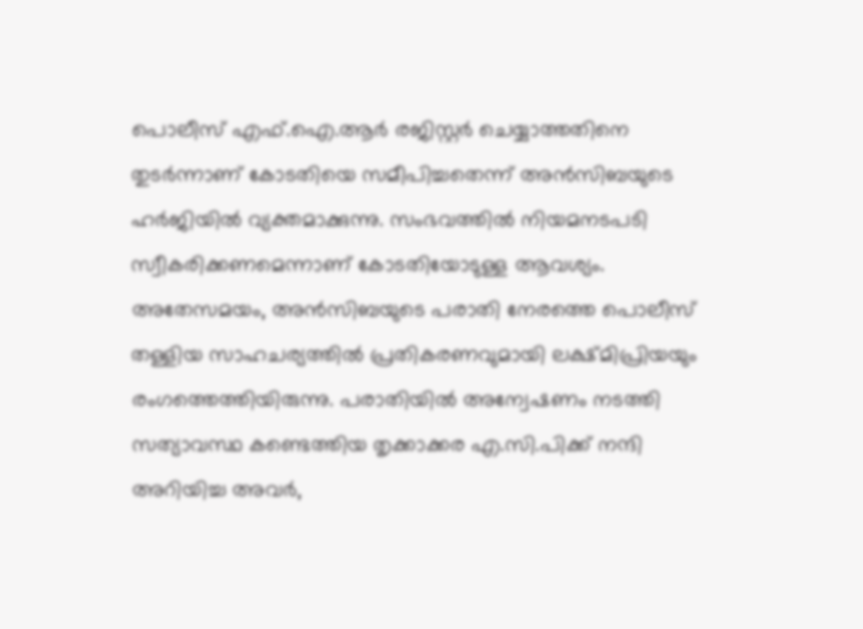പൊലീസ് എഫ്.ഐ.ആർ രജിസ്റ്റർ ചെയ്യാത്തതിനെ തുടർന്നാണ് കോടതിയെ സമീപിച്ചതെന്ന് അൻസിബയുടെ ഹർജിയിൽ വ്യക്തമാക്കുന്നു. സംഭവത്തിൽ നിയമനടപടി സ്വീകരിക്കണമെന്നാണ് കോടതിയോടുള്ള ആവശ്യം.
അതേസമയം, അൻസിബയുടെ പരാതി നേരത്തെ പൊലീസ് തള്ളിയ സാഹചര്യത്തിൽ പ്രതികരണവുമായി ലക്ഷ്മിപ്രിയയും രംഗത്തെത്തിയിരുന്നു. പരാതിയിൽ അന്വേഷണം നടത്തി സത്യാവസ്ഥ കണ്ടെത്തിയ തൃക്കാക്കര എ.സി.പിക്ക് നന്ദി അറിയിച്ച അവർ,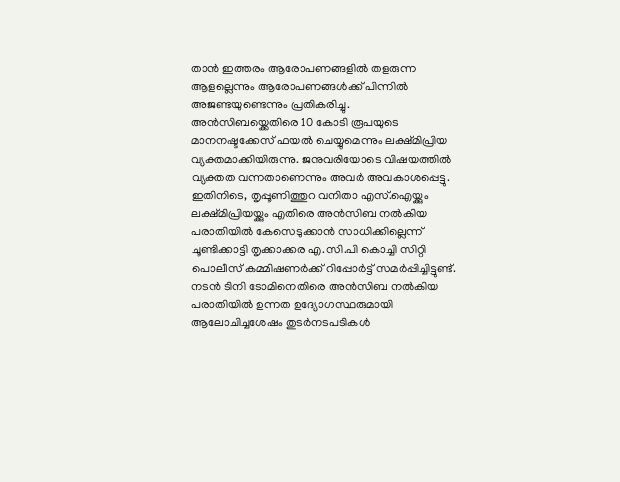താൻ ഇത്തരം ആരോപണങ്ങളിൽ തളരുന്ന ആളല്ലെന്നും ആരോപണങ്ങൾക്ക് പിന്നിൽ അജണ്ടയുണ്ടെന്നും പ്രതികരിച്ചു.
അൻസിബയ്ക്കെതിരെ 10 കോടി രൂപയുടെ മാനനഷ്ടക്കേസ് ഫയൽ ചെയ്യുമെന്നും ലക്ഷ്മിപ്രിയ വ്യക്തമാക്കിയിരുന്നു. ജനുവരിയോടെ വിഷയത്തിൽ വ്യക്തത വന്നതാണെന്നും അവർ അവകാശപ്പെട്ടു.
ഇതിനിടെ, തൃപ്പൂണിത്തുറ വനിതാ എസ്.ഐയ്ക്കും ലക്ഷ്മിപ്രിയയ്ക്കും എതിരെ അൻസിബ നൽകിയ പരാതിയിൽ കേസെടുക്കാൻ സാധിക്കില്ലെന്ന് ചൂണ്ടിക്കാട്ടി തൃക്കാക്കര എ.സി.പി കൊച്ചി സിറ്റി പൊലീസ് കമ്മിഷണർക്ക് റിപ്പോർട്ട് സമർപ്പിച്ചിട്ടുണ്ട്. നടൻ ടിനി ടോമിനെതിരെ അൻസിബ നൽകിയ പരാതിയിൽ ഉന്നത ഉദ്യോഗസ്ഥരുമായി ആലോചിച്ചശേഷം തുടർനടപടികൾ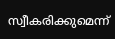സ്വീകരിക്കുമെന്ന്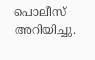പൊലീസ് അറിയിച്ചു.